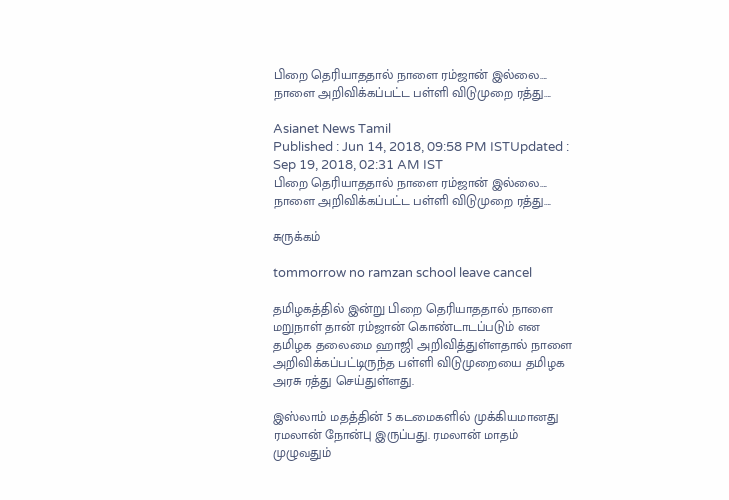பிறை தெரியாததால் நாளை ரம்ஜான் இல்லை…. நாளை அறிவிக்கப்பட்ட பள்ளி விடுமுறை ரத்து….

Asianet News Tamil
Published : Jun 14, 2018, 09:58 PM ISTUpdated : Sep 19, 2018, 02:31 AM IST
பிறை தெரியாததால் நாளை ரம்ஜான் இல்லை…. நாளை அறிவிக்கப்பட்ட பள்ளி விடுமுறை ரத்து….

சுருக்கம்

tommorrow no ramzan school leave cancel

தமிழகத்தில் இன்று பிறை தெரியாததால் நாளை மறுநாள் தான் ரம்ஜான் கொண்டாடப்படும் என தமிழக தலைமை ஹாஜி அறிவித்துள்ளதால் நாளை அறிவிக்கப்பட்டிருந்த பள்ளி விடுமுறையை தமிழக அரசு ரத்து செய்துள்ளது.

இஸ்லாம் மதத்தின் 5 கடமைகளில் முக்கியமானது ரமலான் நோன்பு இருப்பது. ரமலான் மாதம் முழுவதும்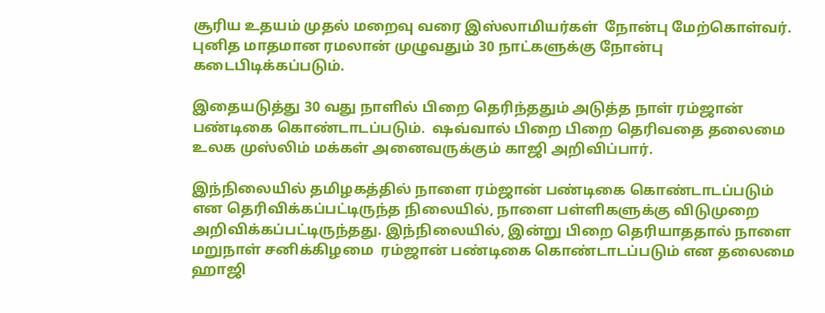சூரிய உதயம் முதல் மறைவு வரை இஸ்லாமியர்கள்  நோன்பு மேற்கொள்வர். புனித மாதமான ரமலான் முழுவதும் 30 நாட்களுக்கு நோன்பு கடைபிடிக்கப்படும்.

இதையடுத்து 30 வது நாளில் பிறை தெரிந்ததும் அடுத்த நாள் ரம்ஜான் பண்டிகை கொண்டாடப்படும்.  ஷவ்வால் பிறை பிறை தெரிவதை தலைமை உலக முஸ்லிம் மக்கள் அனைவருக்கும் காஜி அறிவிப்பார்.

இந்நிலையில் தமிழகத்தில் நாளை ரம்ஜான் பண்டிகை கொண்டாடப்படும் என தெரிவிக்கப்பட்டிருந்த நிலையில், நாளை பள்ளிகளுக்கு விடுமுறை அறிவிக்கப்பட்டிருந்தது. இந்நிலையில், இன்று பிறை தெரியாததால் நாளை மறுநாள் சனிக்கிழமை  ரம்ஜான் பண்டிகை கொண்டாடப்படும் என தலைமை ஹாஜி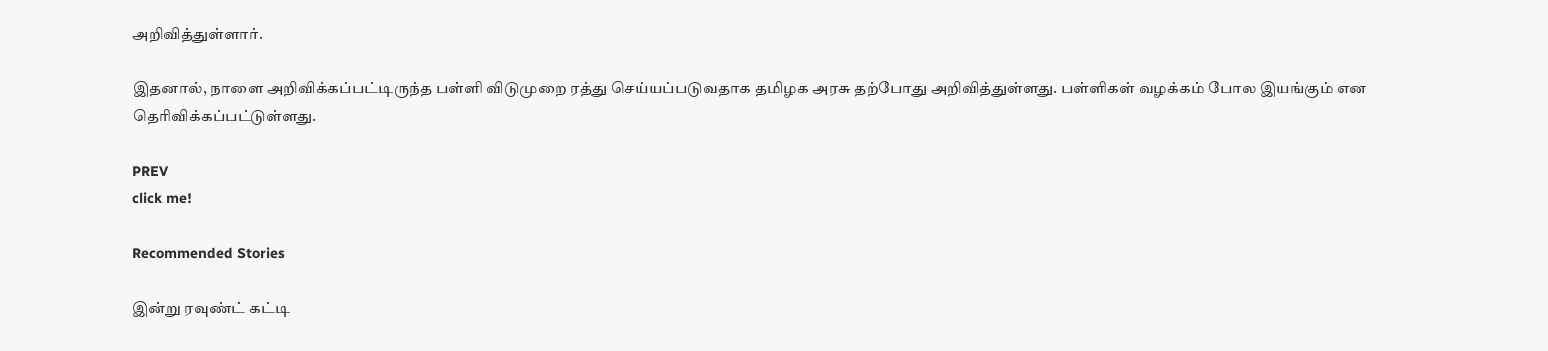அறிவித்துள்ளார்.

இதனால், நாளை அறிவிக்கப்பட்டிருந்த பள்ளி விடுமுறை ரத்து செய்யப்படுவதாக தமிழக அரசு தற்போது அறிவித்துள்ளது. பள்ளிகள் வழக்கம் போல இயங்கும் என தெரிவிக்கப்பட்டுள்ளது.

PREV
click me!

Recommended Stories

இன்று ரவுண்ட் கட்டி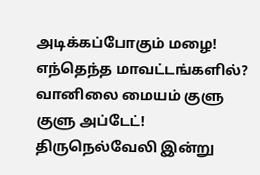அடிக்கப்போகும் மழை! எந்தெந்த மாவட்டங்களில்? வானிலை மையம் குளு குளு அப்டேட்!
திருநெல்வேலி இன்று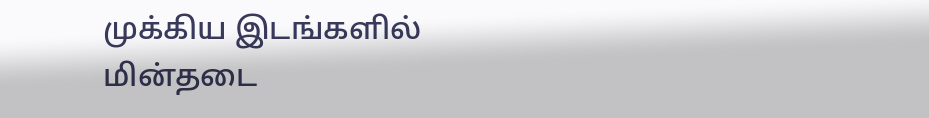முக்கிய இடங்களில் மின்தடை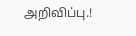அறிவிப்பு.!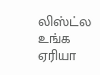லிஸ்ட்ல உங்க ஏரியா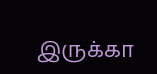இருக்கா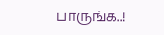பாருங்க..!